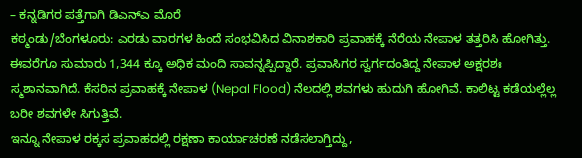– ಕನ್ನಡಿಗರ ಪತ್ತೆಗಾಗಿ ಡಿಎನ್ಎ ಮೊರೆ
ಕಠ್ಮಂಡು/ಬೆಂಗಳೂರು: ಎರಡು ವಾರಗಳ ಹಿಂದೆ ಸಂಭವಿಸಿದ ವಿನಾಶಕಾರಿ ಪ್ರವಾಹಕ್ಕೆ ನೆರೆಯ ನೇಪಾಳ ತತ್ತರಿಸಿ ಹೋಗಿತ್ತು. ಈವರೆಗೂ ಸುಮಾರು 1,344 ಕ್ಕೂ ಅಧಿಕ ಮಂದಿ ಸಾವನ್ನಪ್ಪಿದ್ದಾರೆ. ಪ್ರವಾಸಿಗರ ಸ್ವರ್ಗದಂತಿದ್ದ ನೇಪಾಳ ಅಕ್ಷರಶಃ ಸ್ಮಶಾನವಾಗಿದೆ. ಕೆಸರಿನ ಪ್ರವಾಹಕ್ಕೆ ನೇಪಾಳ (Nepal Flood) ನೆಲದಲ್ಲಿ ಶವಗಳು ಹುದುಗಿ ಹೋಗಿವೆ. ಕಾಲಿಟ್ಟ ಕಡೆಯಲ್ಲೆಲ್ಲ ಬರೀ ಶವಗಳೇ ಸಿಗುತ್ತಿವೆ.
ಇನ್ನೂ ನೇಪಾಳ ರಕ್ಕಸ ಪ್ರವಾಹದಲ್ಲಿ ರಕ್ಷಣಾ ಕಾರ್ಯಾಚರಣೆ ನಡೆಸಲಾಗ್ತಿದ್ದು,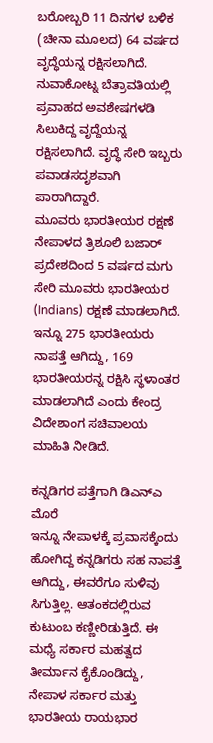ಬರೋಬ್ಬರಿ 11 ದಿನಗಳ ಬಳಿಕ (ಚೀನಾ ಮೂಲದ) 64 ವರ್ಷದ ವೃದ್ಧೆಯನ್ನ ರಕ್ಷಿಸಲಾಗಿದೆ. ನುವಾಕೋಟ್ನ ಬೆತ್ರಾವತಿಯಲ್ಲಿ ಪ್ರವಾಹದ ಅವಶೇಷಗಳಡಿ ಸಿಲುಕಿದ್ದ ವೃದ್ದೆಯನ್ನ ರಕ್ಷಿಸಲಾಗಿದೆ. ವೃದ್ಧೆ ಸೇರಿ ಇಬ್ಬರು ಪವಾಡಸದೃಶವಾಗಿ ಪಾರಾಗಿದ್ದಾರೆ.
ಮೂವರು ಭಾರತೀಯರ ರಕ್ಷಣೆ
ನೇಪಾಳದ ತ್ರಿಶೂಲಿ ಬಜಾರ್ ಪ್ರದೇಶದಿಂದ 5 ವರ್ಷದ ಮಗು ಸೇರಿ ಮೂವರು ಭಾರತೀಯರ (Indians) ರಕ್ಷಣೆ ಮಾಡಲಾಗಿದೆ. ಇನ್ನೂ 275 ಭಾರತೀಯರು ನಾಪತ್ತೆ ಆಗಿದ್ದು, 169 ಭಾರತೀಯರನ್ನ ರಕ್ಷಿಸಿ ಸ್ಥಳಾಂತರ ಮಾಡಲಾಗಿದೆ ಎಂದು ಕೇಂದ್ರ ವಿದೇಶಾಂಗ ಸಚಿವಾಲಯ ಮಾಹಿತಿ ನೀಡಿದೆ.

ಕನ್ನಡಿಗರ ಪತ್ತೆಗಾಗಿ ಡಿಎನ್ಎ ಮೊರೆ
ಇನ್ನೂ ನೇಪಾಳಕ್ಕೆ ಪ್ರವಾಸಕ್ಕೆಂದು ಹೋಗಿದ್ದ ಕನ್ನಡಿಗರು ಸಹ ನಾಪತ್ತೆ ಆಗಿದ್ದು, ಈವರೆಗೂ ಸುಳಿವು ಸಿಗುತ್ತಿಲ್ಲ. ಆತಂಕದಲ್ಲಿರುವ ಕುಟುಂಬ ಕಣ್ಣೀರಿಡುತ್ತಿದೆ. ಈ ಮಧ್ಯೆ ಸರ್ಕಾರ ಮಹತ್ವದ ತೀರ್ಮಾನ ಕೈಕೊಂಡಿದ್ದು, ನೇಪಾಳ ಸರ್ಕಾರ ಮತ್ತು ಭಾರತೀಯ ರಾಯಭಾರ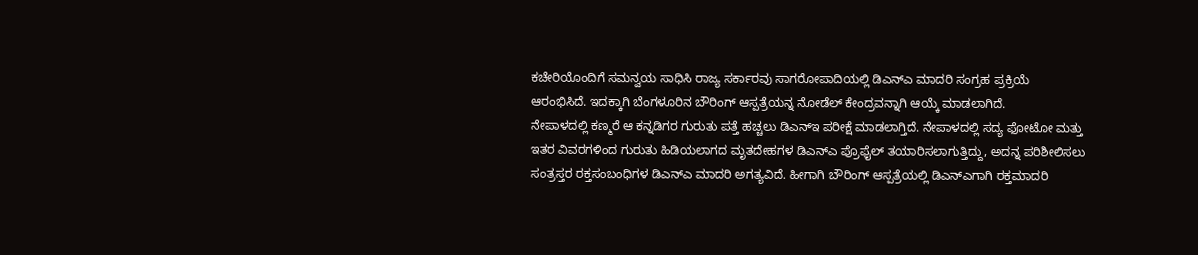ಕಚೇರಿಯೊಂದಿಗೆ ಸಮನ್ವಯ ಸಾಧಿಸಿ ರಾಜ್ಯ ಸರ್ಕಾರವು ಸಾಗರೋಪಾದಿಯಲ್ಲಿ ಡಿಎನ್ಎ ಮಾದರಿ ಸಂಗ್ರಹ ಪ್ರಕ್ರಿಯೆ ಆರಂಭಿಸಿದೆ. ಇದಕ್ಕಾಗಿ ಬೆಂಗಳೂರಿನ ಬೌರಿಂಗ್ ಆಸ್ಪತ್ರೆಯನ್ನ ನೋಡೆಲ್ ಕೇಂದ್ರವನ್ನಾಗಿ ಆಯ್ಕೆ ಮಾಡಲಾಗಿದೆ.
ನೇಪಾಳದಲ್ಲಿ ಕಣ್ಮರೆ ಆ ಕನ್ನಡಿಗರ ಗುರುತು ಪತ್ತೆ ಹಚ್ಚಲು ಡಿಎನ್ಇ ಪರೀಕ್ಷೆ ಮಾಡಲಾಗ್ತಿದೆ. ನೇಪಾಳದಲ್ಲಿ ಸದ್ಯ ಫೋಟೋ ಮತ್ತು ಇತರ ವಿವರಗಳಿಂದ ಗುರುತು ಹಿಡಿಯಲಾಗದ ಮೃತದೇಹಗಳ ಡಿಎನ್ಎ ಪ್ರೊಫೈಲ್ ತಯಾರಿಸಲಾಗುತ್ತಿದ್ದು, ಅದನ್ನ ಪರಿಶೀಲಿಸಲು ಸಂತ್ರಸ್ತರ ರಕ್ತಸಂಬಂಧಿಗಳ ಡಿಎನ್ಎ ಮಾದರಿ ಅಗತ್ಯವಿದೆ. ಹೀಗಾಗಿ ಬೌರಿಂಗ್ ಆಸ್ಪತ್ರೆಯಲ್ಲಿ ಡಿಎನ್ಎಗಾಗಿ ರಕ್ತಮಾದರಿ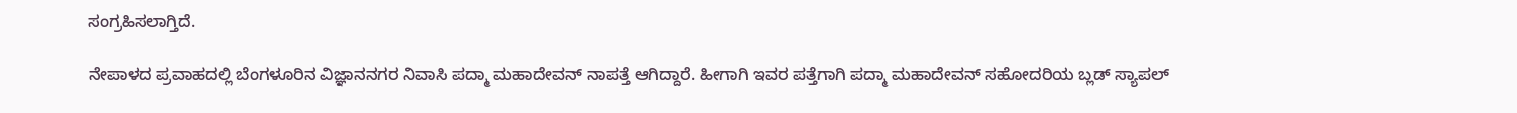ಸಂಗ್ರಹಿಸಲಾಗ್ತಿದೆ.

ನೇಪಾಳದ ಪ್ರವಾಹದಲ್ಲಿ ಬೆಂಗಳೂರಿನ ವಿಜ್ಞಾನನಗರ ನಿವಾಸಿ ಪದ್ಮಾ ಮಹಾದೇವನ್ ನಾಪತ್ತೆ ಆಗಿದ್ದಾರೆ. ಹೀಗಾಗಿ ಇವರ ಪತ್ತೆಗಾಗಿ ಪದ್ಮಾ ಮಹಾದೇವನ್ ಸಹೋದರಿಯ ಬ್ಲಡ್ ಸ್ಯಾಪಲ್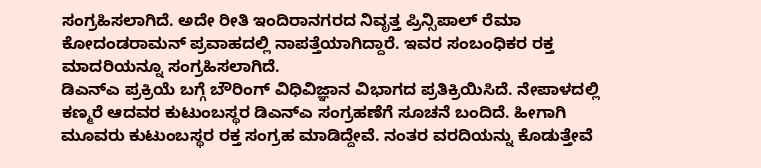ಸಂಗ್ರಹಿಸಲಾಗಿದೆ. ಅದೇ ರೀತಿ ಇಂದಿರಾನಗರದ ನಿವೃತ್ತ ಪ್ರಿನ್ಸಿಪಾಲ್ ರೆಮಾ ಕೋದಂಡರಾಮನ್ ಪ್ರವಾಹದಲ್ಲಿ ನಾಪತ್ತೆಯಾಗಿದ್ದಾರೆ. ಇವರ ಸಂಬಂಧಿಕರ ರಕ್ತ ಮಾದರಿಯನ್ನೂ ಸಂಗ್ರಹಿಸಲಾಗಿದೆ.
ಡಿಎನ್ಎ ಪ್ರಕ್ರಿಯೆ ಬಗ್ಗೆ ಬೌರಿಂಗ್ ವಿಧಿವಿಜ್ಞಾನ ವಿಭಾಗದ ಪ್ರತಿಕ್ರಿಯಿಸಿದೆ. ನೇಪಾಳದಲ್ಲಿ ಕಣ್ಮರೆ ಆದವರ ಕುಟುಂಬಸ್ಥರ ಡಿಎನ್ಎ ಸಂಗ್ರಹಣೆಗೆ ಸೂಚನೆ ಬಂದಿದೆ. ಹೀಗಾಗಿ ಮೂವರು ಕುಟುಂಬಸ್ಥರ ರಕ್ತ ಸಂಗ್ರಹ ಮಾಡಿದ್ದೇವೆ. ನಂತರ ವರದಿಯನ್ನು ಕೊಡುತ್ತೇವೆ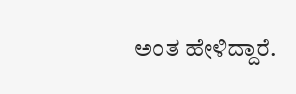ಅಂತ ಹೇಳಿದ್ದಾರೆ.